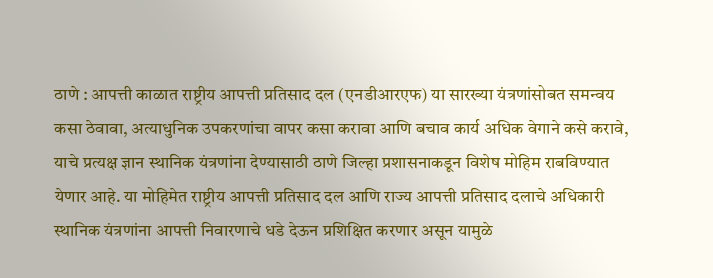ठाणे : आपत्ती काळात राष्ट्रीय आपत्ती प्रतिसाद दल (एनडीआरएफ) या सारख्या यंत्रणांसोबत समन्वय कसा ठेवावा, अत्याधुनिक उपकरणांचा वापर कसा करावा आणि बचाव कार्य अधिक वेगाने कसे करावे, याचे प्रत्यक्ष ज्ञान स्थानिक यंत्रणांना देण्यासाठी ठाणे जिल्हा प्रशासनाकडून विशेष मोहिम राबविण्यात येणार आहे. या मोहिमेत राष्ट्रीय आपत्ती प्रतिसाद दल आणि राज्य आपत्ती प्रतिसाद दलाचे अधिकारी स्थानिक यंत्रणांना आपत्ती निवारणाचे धडे देऊन प्रशिक्षित करणार असून यामुळे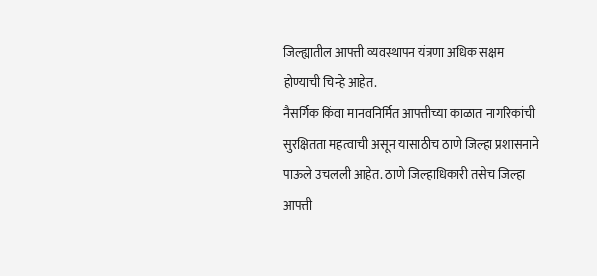जिल्ह्यातील आपत्ती व्यवस्थापन यंत्रणा अधिक सक्षम होण्याची चिन्हे आहेत.
नैसर्गिक किंवा मानवनिर्मित आपत्तीच्या काळात नागरिकांची सुरक्षितता महत्वाची असून यासाठीच ठाणे जिल्हा प्रशासनाने पाऊले उचलली आहेत. ठाणे जिल्हाधिकारी तसेच जिल्हा आपत्ती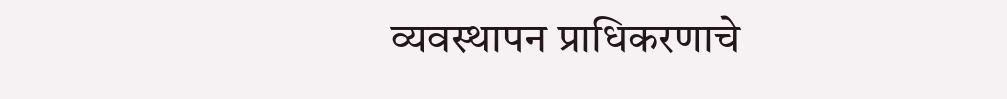व्यवस्थापन प्राधिकरणाचे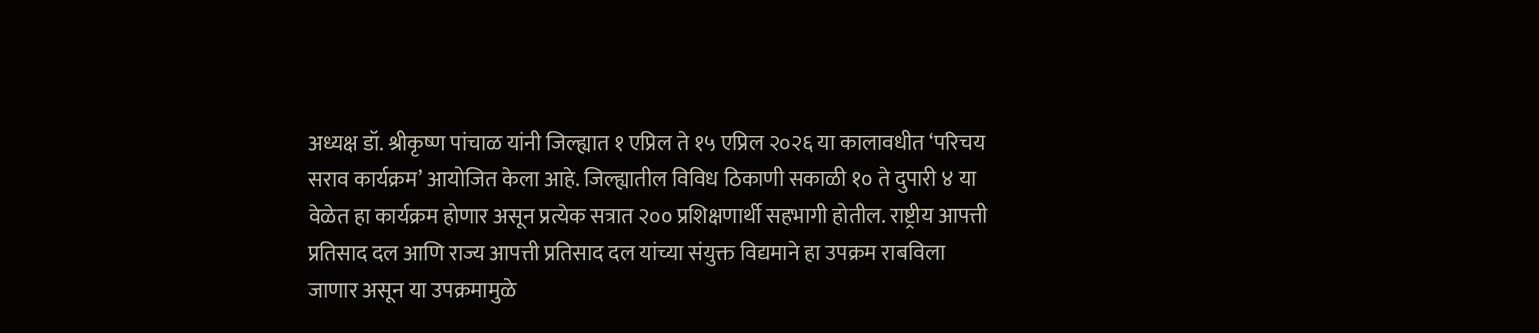अध्यक्ष डॉ. श्रीकृष्ण पांचाळ यांनी जिल्ह्यात १ एप्रिल ते १५ एप्रिल २०२६ या कालावधीत ‘परिचय सराव कार्यक्रम’ आयोजित केला आहे. जिल्ह्यातील विविध ठिकाणी सकाळी १० ते दुपारी ४ या वेळेत हा कार्यक्रम होणार असून प्रत्येक सत्रात २०० प्रशिक्षणार्थी सहभागी होतील. राष्ट्रीय आपत्ती प्रतिसाद दल आणि राज्य आपत्ती प्रतिसाद दल यांच्या संयुक्त विद्यमाने हा उपक्रम राबविला जाणार असून या उपक्रमामुळे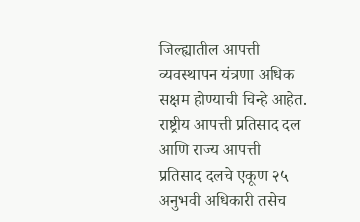जिल्ह्यातील आपत्ती व्यवस्थापन यंत्रणा अधिक सक्षम होण्याची चिन्हे आहेत. राष्ट्रीय आपत्ती प्रतिसाद दल आणि राज्य आपत्ती प्रतिसाद दलचे एकूण २५ अनुभवी अधिकारी तसेच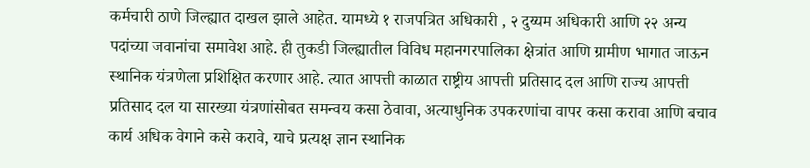कर्मचारी ठाणे जिल्ह्यात दाखल झाले आहेत. यामध्ये १ राजपत्रित अधिकारी , २ दुय्यम अधिकारी आणि २२ अन्य पदांच्या जवानांचा समावेश आहे. ही तुकडी जिल्ह्यातील विविध महानगरपालिका क्षेत्रांत आणि ग्रामीण भागात जाऊन स्थानिक यंत्रणेला प्रशिक्षित करणार आहे. त्यात आपत्ती काळात राष्ट्रीय आपत्ती प्रतिसाद दल आणि राज्य आपत्ती प्रतिसाद दल या सारख्या यंत्रणांसोबत समन्वय कसा ठेवावा, अत्याधुनिक उपकरणांचा वापर कसा करावा आणि बचाव कार्य अधिक वेगाने कसे करावे, याचे प्रत्यक्ष ज्ञान स्थानिक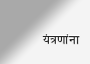यंत्रणांना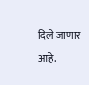दिले जाणार आहे.